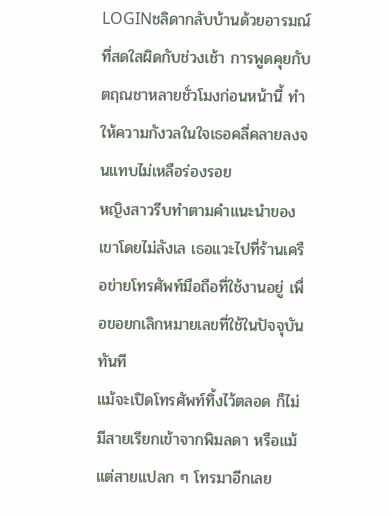LOGINชลิดากลับบ้านด้วยอารมณ์ที่สดใสผิดกับช่วงเช้า การพูดคุยกับตฤณชาหลายชั่วโมงก่อนหน้านี้ ทำให้ความกังวลในใจเธอคลี่คลายลงจนแทบไม่เหลือร่องรอย
หญิงสาวรีบทำตามคำแนะนำของเขาโดยไม่ลังเล เธอแวะไปที่ร้านเครือข่ายโทรศัพท์มือถือที่ใช้งานอยู่ เพื่อขอยกเลิกหมายเลขที่ใช้ในปัจจุบันทันที
แม้จะเปิดโทรศัพท์ทิ้งไว้ตลอด ก็ไม่มีสายเรียกเข้าจากพิมลดา หรือแม้แต่สายแปลก ๆ โทรมาอีกเลย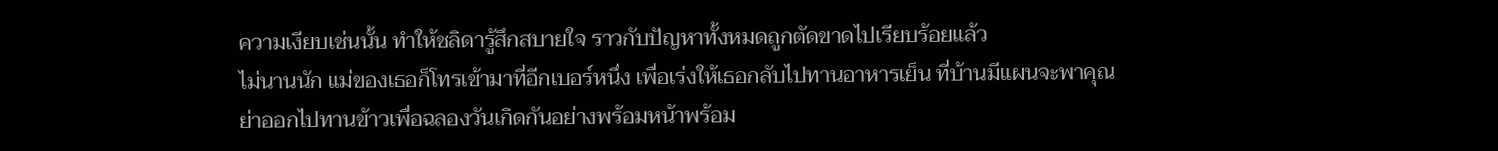ความเงียบเช่นนั้น ทำให้ชลิดารู้สึกสบายใจ ราวกับปัญหาทั้งหมดถูกตัดขาดไปเรียบร้อยแล้ว
ไม่นานนัก แม่ของเธอก็โทรเข้ามาที่อีกเบอร์หนึ่ง เพื่อเร่งให้เธอกลับไปทานอาหารเย็น ที่บ้านมีแผนจะพาคุณย่าออกไปทานข้าวเพื่อฉลองวันเกิดกันอย่างพร้อมหน้าพร้อม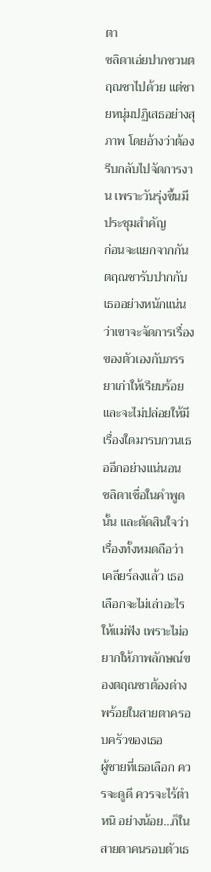ตา
ชลิดาเอ่ยปากชวนตฤณชาไปด้วย แต่ชายหนุ่มปฏิเสธอย่างสุภาพ โดยอ้างว่าต้องรีบกลับไปจัดการงาน เพราะวันรุ่งขึ้นมีประชุมสำคัญ
ก่อนจะแยกจากกัน ตฤณชารับปากกับเธออย่างหนักแน่น ว่าเขาจะจัดการเรื่องของตัวเองกับภรรยาเก่าให้เรียบร้อย และจะไม่ปล่อยให้มีเรื่องใดมารบกวนเธออีกอย่างแน่นอน
ชลิดาเชื่อในคำพูดนั้น และตัดสินใจว่าเรื่องทั้งหมดถือว่าเคลียร์ลงแล้ว เธอเลือกจะไม่เล่าอะไรให้แม่ฟัง เพราะไม่อยากให้ภาพลักษณ์ของตฤณชาต้องด่างพร้อยในสายตาครอบครัวของเธอ
ผู้ชายที่เธอเลือก ควรจะดูดี ควรจะไร้ตำหนิ อย่างน้อย…ก็ในสายตาคนรอบตัวเธ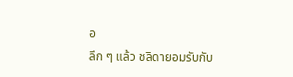อ
ลึก ๆ แล้ว ชลิดายอมรับกับ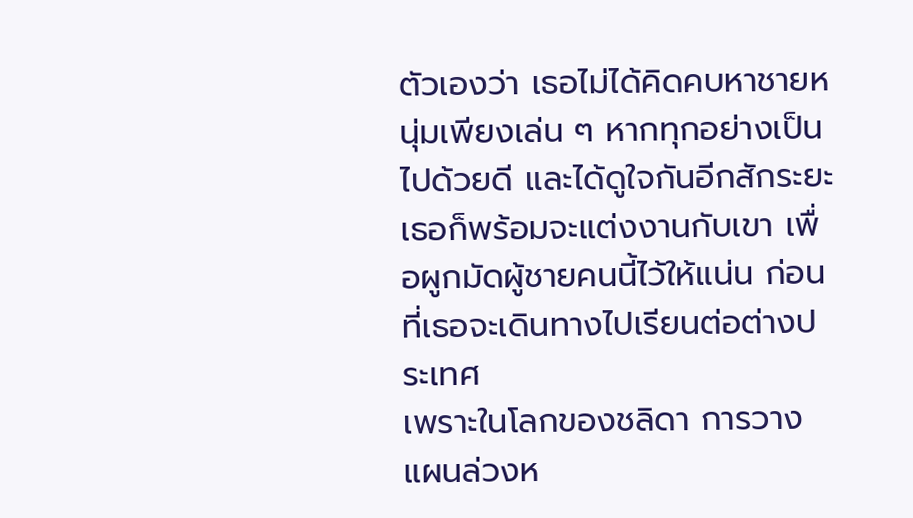ตัวเองว่า เธอไม่ได้คิดคบหาชายหนุ่มเพียงเล่น ๆ หากทุกอย่างเป็นไปด้วยดี และได้ดูใจกันอีกสักระยะ เธอก็พร้อมจะแต่งงานกับเขา เพื่อผูกมัดผู้ชายคนนี้ไว้ให้แน่น ก่อนที่เธอจะเดินทางไปเรียนต่อต่างประเทศ
เพราะในโลกของชลิดา การวางแผนล่วงห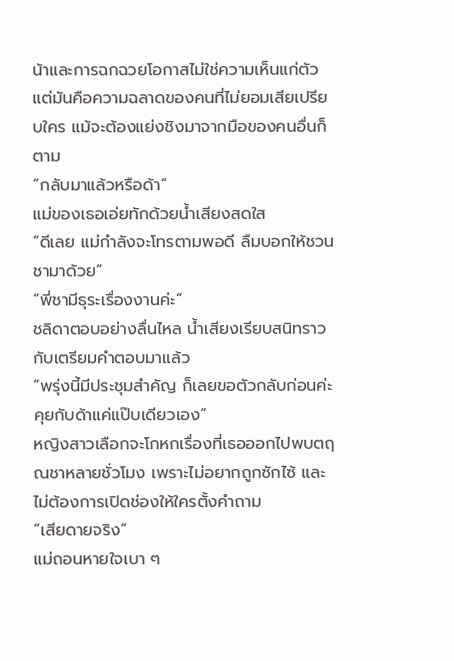น้าและการฉกฉวยโอกาสไม่ใช่ความเห็นแก่ตัว แต่มันคือความฉลาดของคนที่ไม่ยอมเสียเปรียบใคร แม้จะต้องแย่งชิงมาจากมือของคนอื่นก็ตาม
“กลับมาแล้วหรือด้า”
แม่ของเธอเอ่ยทักด้วยน้ำเสียงสดใส
“ดีเลย แม่กำลังจะโทรตามพอดี ลืมบอกให้ชวนชามาด้วย”
“พี่ชามีธุระเรื่องงานค่ะ”
ชลิดาตอบอย่างลื่นไหล น้ำเสียงเรียบสนิทราวกับเตรียมคำตอบมาแล้ว
“พรุ่งนี้มีประชุมสำคัญ ก็เลยขอตัวกลับก่อนค่ะ คุยกับด้าแค่แป๊บเดียวเอง”
หญิงสาวเลือกจะโกหกเรื่องที่เธอออกไปพบตฤณชาหลายชั่วโมง เพราะไม่อยากถูกซักไซ้ และไม่ต้องการเปิดช่องให้ใครตั้งคำถาม
“เสียดายจริง”
แม่ถอนหายใจเบา ๆ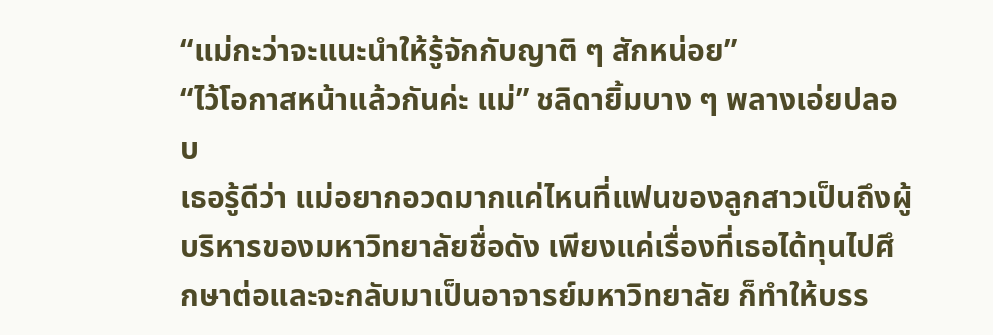“แม่กะว่าจะแนะนำให้รู้จักกับญาติ ๆ สักหน่อย”
“ไว้โอกาสหน้าแล้วกันค่ะ แม่” ชลิดายิ้มบาง ๆ พลางเอ่ยปลอบ
เธอรู้ดีว่า แม่อยากอวดมากแค่ไหนที่แฟนของลูกสาวเป็นถึงผู้บริหารของมหาวิทยาลัยชื่อดัง เพียงแค่เรื่องที่เธอได้ทุนไปศึกษาต่อและจะกลับมาเป็นอาจารย์มหาวิทยาลัย ก็ทำให้บรร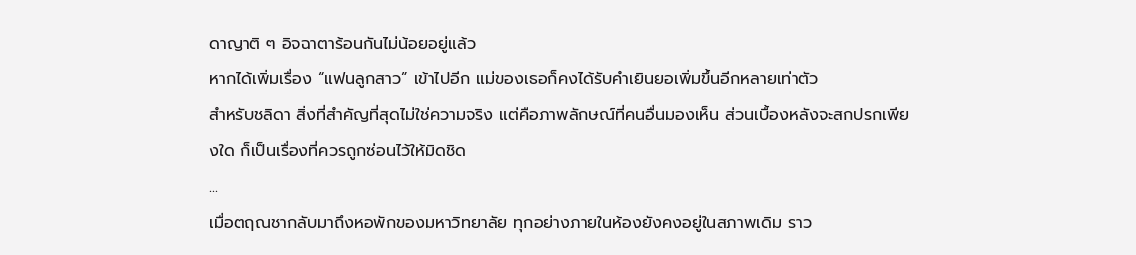ดาญาติ ๆ อิจฉาตาร้อนกันไม่น้อยอยู่แล้ว
หากได้เพิ่มเรื่อง “แฟนลูกสาว” เข้าไปอีก แม่ของเธอก็คงได้รับคำเยินยอเพิ่มขึ้นอีกหลายเท่าตัว
สำหรับชลิดา สิ่งที่สำคัญที่สุดไม่ใช่ความจริง แต่คือภาพลักษณ์ที่คนอื่นมองเห็น ส่วนเบื้องหลังจะสกปรกเพียงใด ก็เป็นเรื่องที่ควรถูกซ่อนไว้ให้มิดชิด
...
เมื่อตฤณชากลับมาถึงหอพักของมหาวิทยาลัย ทุกอย่างภายในห้องยังคงอยู่ในสภาพเดิม ราว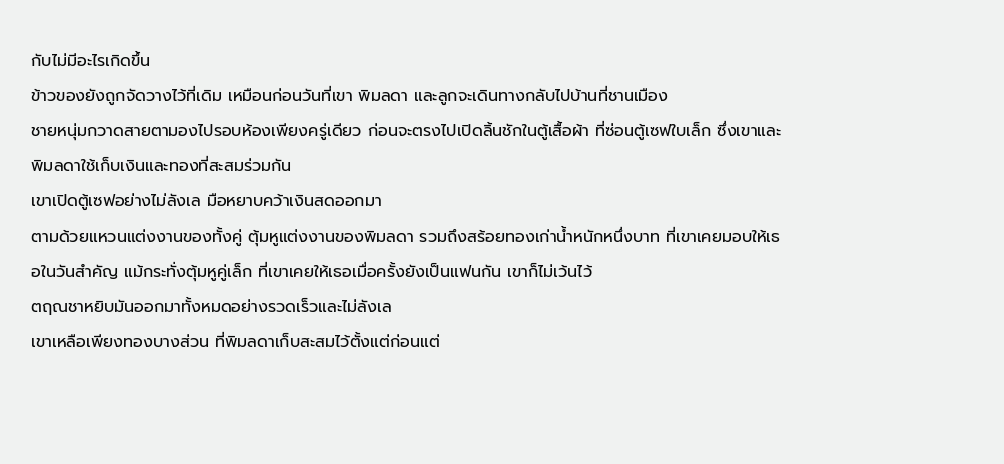กับไม่มีอะไรเกิดขึ้น
ข้าวของยังถูกจัดวางไว้ที่เดิม เหมือนก่อนวันที่เขา พิมลดา และลูกจะเดินทางกลับไปบ้านที่ชานเมือง
ชายหนุ่มกวาดสายตามองไปรอบห้องเพียงครู่เดียว ก่อนจะตรงไปเปิดลิ้นชักในตู้เสื้อผ้า ที่ซ่อนตู้เซฟใบเล็ก ซึ่งเขาและพิมลดาใช้เก็บเงินและทองที่สะสมร่วมกัน
เขาเปิดตู้เซฟอย่างไม่ลังเล มือหยาบคว้าเงินสดออกมา
ตามด้วยแหวนแต่งงานของทั้งคู่ ตุ้มหูแต่งงานของพิมลดา รวมถึงสร้อยทองเก่าน้ำหนักหนึ่งบาท ที่เขาเคยมอบให้เธอในวันสำคัญ แม้กระทั่งตุ้มหูคู่เล็ก ที่เขาเคยให้เธอเมื่อครั้งยังเป็นแฟนกัน เขาก็ไม่เว้นไว้
ตฤณชาหยิบมันออกมาทั้งหมดอย่างรวดเร็วและไม่ลังเล
เขาเหลือเพียงทองบางส่วน ที่พิมลดาเก็บสะสมไว้ตั้งแต่ก่อนแต่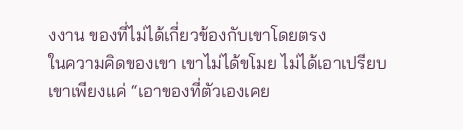งงาน ของที่ไม่ได้เกี่ยวข้องกับเขาโดยตรง
ในความคิดของเขา เขาไม่ได้ขโมย ไม่ได้เอาเปรียบ
เขาเพียงแค่ “เอาของที่ตัวเองเคย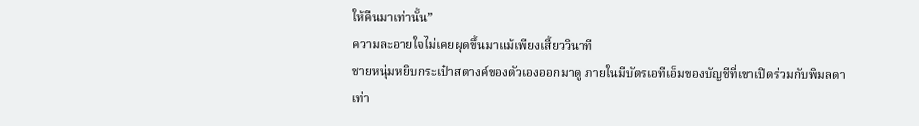ให้คืนมาเท่านั้น”
ความละอายใจไม่เคยผุดขึ้นมาแม้เพียงเสี้ยววินาที
ชายหนุ่มหยิบกระเป๋าสตางค์ของตัวเองออกมาดู ภายในมีบัตรเอทีเอ็มของบัญชีที่เขาเปิดร่วมกับพิมลดา
เท่า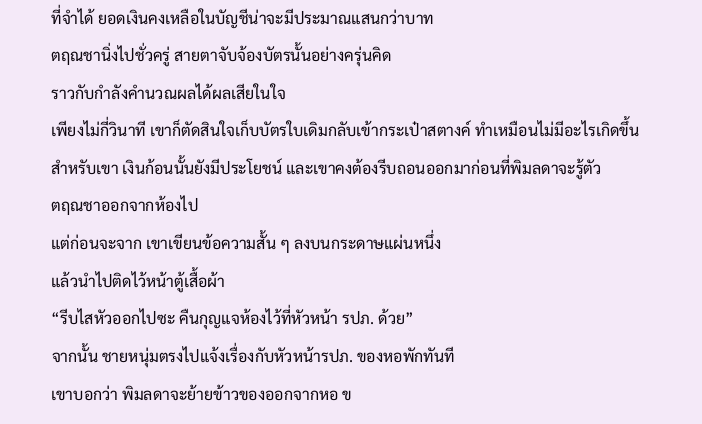ที่จำได้ ยอดเงินคงเหลือในบัญชีน่าจะมีประมาณแสนกว่าบาท
ตฤณชานิ่งไปชั่วครู่ สายตาจับจ้องบัตรนั้นอย่างครุ่นคิด
ราวกับกำลังคำนวณผลได้ผลเสียในใจ
เพียงไม่กี่วินาที เขาก็ตัดสินใจเก็บบัตรใบเดิมกลับเข้ากระเป๋าสตางค์ ทำเหมือนไม่มีอะไรเกิดขึ้น
สำหรับเขา เงินก้อนนั้นยังมีประโยชน์ และเขาคงต้องรีบถอนออกมาก่อนที่พิมลดาจะรู้ตัว
ตฤณชาออกจากห้องไป
แต่ก่อนจะจาก เขาเขียนข้อความสั้น ๆ ลงบนกระดาษแผ่นหนึ่ง
แล้วนำไปติดไว้หน้าตู้เสื้อผ้า
“รีบไสหัวออกไปซะ คืนกุญแจห้องไว้ที่หัวหน้า รปภ. ด้วย”
จากนั้น ชายหนุ่มตรงไปแจ้งเรื่องกับหัวหน้ารปภ. ของหอพักทันที
เขาบอกว่า พิมลดาจะย้ายข้าวของออกจากหอ ข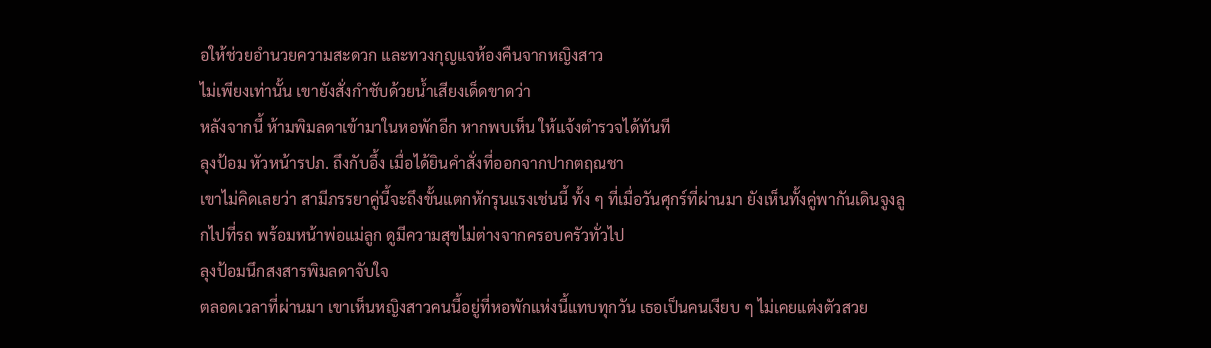อให้ช่วยอำนวยความสะดวก และทวงกุญแจห้องคืนจากหญิงสาว
ไม่เพียงเท่านั้น เขายังสั่งกำชับด้วยน้ำเสียงเด็ดขาดว่า
หลังจากนี้ ห้ามพิมลดาเข้ามาในหอพักอีก หากพบเห็น ให้แจ้งตำรวจได้ทันที
ลุงป้อม หัวหน้ารปภ. ถึงกับอึ้ง เมื่อได้ยินคำสั่งที่ออกจากปากตฤณชา
เขาไม่คิดเลยว่า สามีภรรยาคู่นี้จะถึงขั้นแตกหักรุนแรงเช่นนี้ ทั้ง ๆ ที่เมื่อวันศุกร์ที่ผ่านมา ยังเห็นทั้งคู่พากันเดินจูงลูกไปที่รถ พร้อมหน้าพ่อแม่ลูก ดูมีความสุขไม่ต่างจากครอบครัวทั่วไป
ลุงป้อมนึกสงสารพิมลดาจับใจ
ตลอดเวลาที่ผ่านมา เขาเห็นหญิงสาวคนนี้อยู่ที่หอพักแห่งนี้แทบทุกวัน เธอเป็นคนเงียบ ๆ ไม่เคยแต่งตัวสวย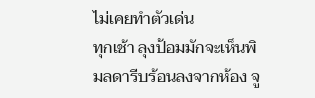ไม่เคยทำตัวเด่น
ทุกเช้า ลุงป้อมมักจะเห็นพิมลดารีบร้อนลงจากห้อง จู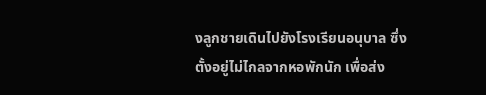งลูกชายเดินไปยังโรงเรียนอนุบาล ซึ่งตั้งอยู่ไม่ไกลจากหอพักนัก เพื่อส่ง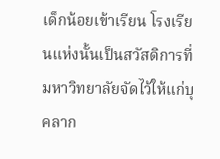เด็กน้อยเข้าเรียน โรงเรียนแห่งนั้นเป็นสวัสดิการที่มหาวิทยาลัยจัดไว้ให้แก่บุคลาก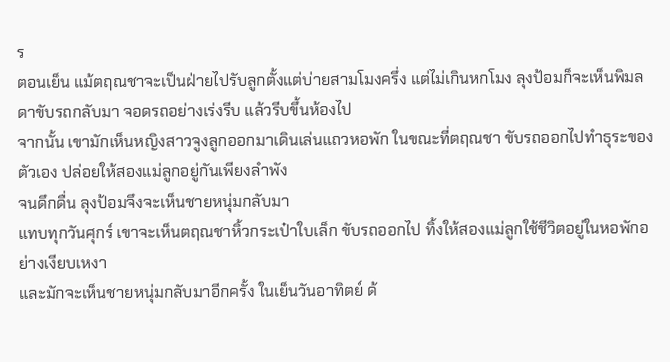ร
ตอนเย็น แม้ตฤณชาจะเป็นฝ่ายไปรับลูกตั้งแต่บ่ายสามโมงครึ่ง แต่ไม่เกินหกโมง ลุงป้อมก็จะเห็นพิมลดาขับรถกลับมา จอดรถอย่างเร่งรีบ แล้วรีบขึ้นห้องไป
จากนั้น เขามักเห็นหญิงสาวจูงลูกออกมาเดินเล่นแถวหอพัก ในขณะที่ตฤณชา ขับรถออกไปทำธุระของตัวเอง ปล่อยให้สองแม่ลูกอยู่กันเพียงลำพัง
จนดึกดื่น ลุงป้อมจึงจะเห็นชายหนุ่มกลับมา
แทบทุกวันศุกร์ เขาจะเห็นตฤณชาหิ้วกระเป๋าใบเล็ก ขับรถออกไป ทิ้งให้สองแม่ลูกใช้ชีวิตอยู่ในหอพักอย่างเงียบเหงา
และมักจะเห็นชายหนุ่มกลับมาอีกครั้ง ในเย็นวันอาทิตย์ ด้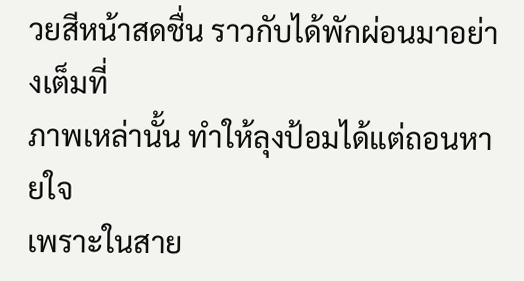วยสีหน้าสดชื่น ราวกับได้พักผ่อนมาอย่างเต็มที่
ภาพเหล่านั้น ทำให้ลุงป้อมได้แต่ถอนหายใจ
เพราะในสาย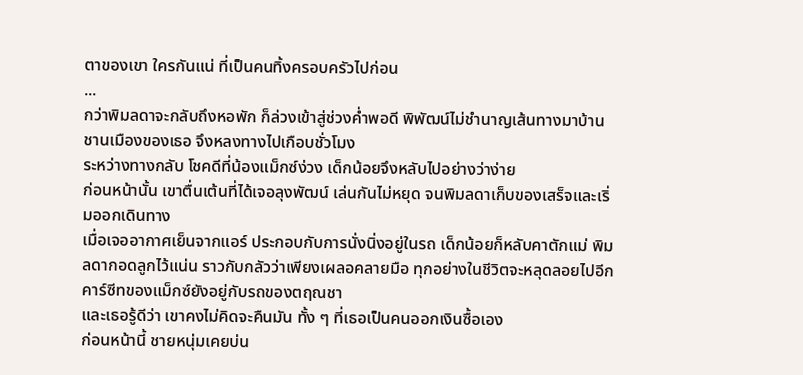ตาของเขา ใครกันแน่ ที่เป็นคนทิ้งครอบครัวไปก่อน
...
กว่าพิมลดาจะกลับถึงหอพัก ก็ล่วงเข้าสู่ช่วงค่ำพอดี พิพัฒน์ไม่ชำนาญเส้นทางมาบ้านชานเมืองของเธอ จึงหลงทางไปเกือบชั่วโมง
ระหว่างทางกลับ โชคดีที่น้องแม็กซ์ง่วง เด็กน้อยจึงหลับไปอย่างว่าง่าย
ก่อนหน้านั้น เขาตื่นเต้นที่ได้เจอลุงพัฒน์ เล่นกันไม่หยุด จนพิมลดาเก็บของเสร็จและเริ่มออกเดินทาง
เมื่อเจออากาศเย็นจากแอร์ ประกอบกับการนั่งนิ่งอยู่ในรถ เด็กน้อยก็หลับคาตักแม่ พิมลดากอดลูกไว้แน่น ราวกับกลัวว่าเพียงเผลอคลายมือ ทุกอย่างในชีวิตจะหลุดลอยไปอีก
คาร์ซีทของแม็กซ์ยังอยู่กับรถของตฤณชา
และเธอรู้ดีว่า เขาคงไม่คิดจะคืนมัน ทั้ง ๆ ที่เธอเป็นคนออกเงินซื้อเอง
ก่อนหน้านี้ ชายหนุ่มเคยบ่น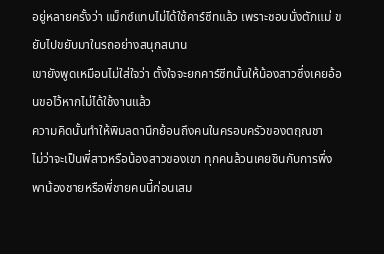อยู่หลายครั้งว่า แม็กซ์แทบไม่ได้ใช้คาร์ซีทแล้ว เพราะชอบนั่งตักแม่ ขยับไปขยับมาในรถอย่างสนุกสนาน
เขายังพูดเหมือนไม่ใส่ใจว่า ตั้งใจจะยกคาร์ซีทนั้นให้น้องสาวซึ่งเคยอ้อนขอไว้หากไม่ได้ใช้งานแล้ว
ความคิดนั้นทำให้พิมลดานึกย้อนถึงคนในครอบครัวของตฤณชา
ไม่ว่าจะเป็นพี่สาวหรือน้องสาวของเขา ทุกคนล้วนเคยชินกับการพึ่งพาน้องชายหรือพี่ชายคนนี้ก่อนเสม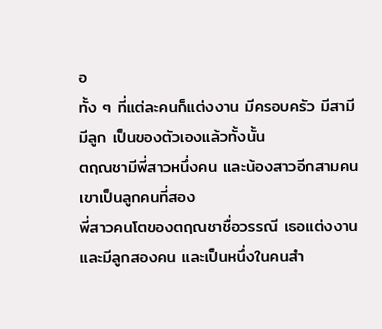อ
ทั้ง ๆ ที่แต่ละคนก็แต่งงาน มีครอบครัว มีสามี มีลูก เป็นของตัวเองแล้วทั้งนั้น
ตฤณชามีพี่สาวหนึ่งคน และน้องสาวอีกสามคน เขาเป็นลูกคนที่สอง
พี่สาวคนโตของตฤณชาชื่อวรรณี เธอแต่งงานและมีลูกสองคน และเป็นหนึ่งในคนสำ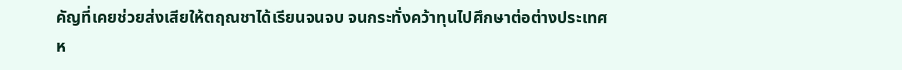คัญที่เคยช่วยส่งเสียให้ตฤณชาได้เรียนจนจบ จนกระทั่งคว้าทุนไปศึกษาต่อต่างประเทศ
ห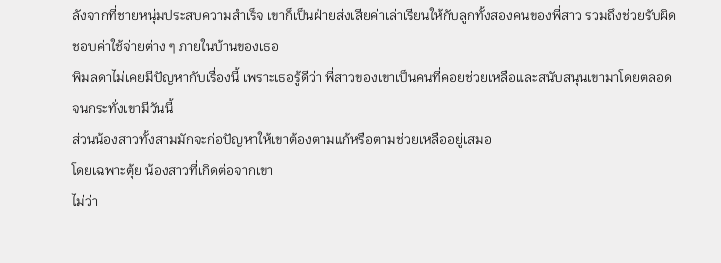ลังจากที่ชายหนุ่มประสบความสำเร็จ เขาก็เป็นฝ่ายส่งเสียค่าเล่าเรียนให้กับลูกทั้งสองคนของพี่สาว รวมถึงช่วยรับผิดชอบค่าใช้จ่ายต่าง ๆ ภายในบ้านของเธอ
พิมลดาไม่เคยมีปัญหากับเรื่องนี้ เพราะเธอรู้ดีว่า พี่สาวของเขาเป็นคนที่คอยช่วยเหลือและสนับสนุนเขามาโดยตลอดจนกระทั่งเขามีวันนี้
ส่วนน้องสาวทั้งสามมักจะก่อปัญหาให้เขาต้องตามแก้หรือตามช่วยเหลืออยู่เสมอ
โดยเฉพาะตุ้ย น้องสาวที่เกิดต่อจากเขา
ไม่ว่า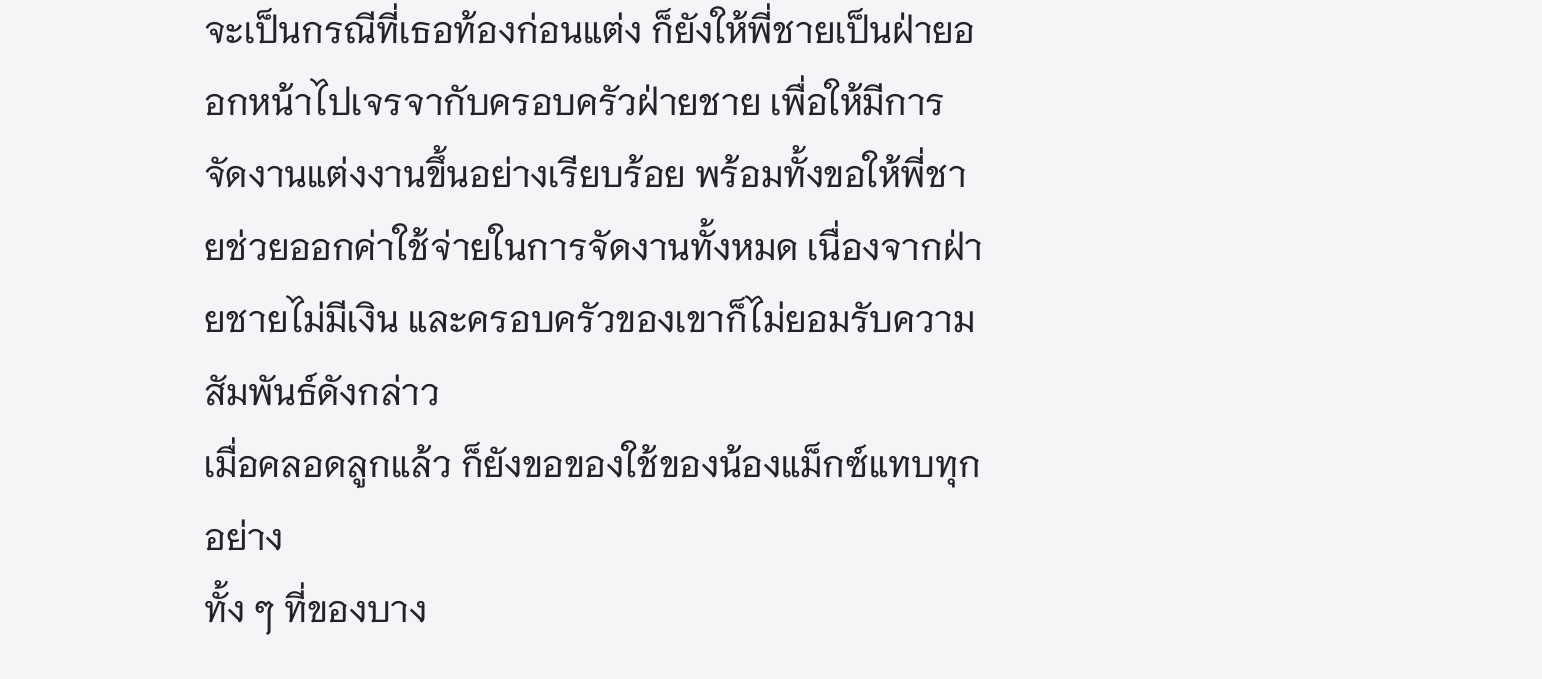จะเป็นกรณีที่เธอท้องก่อนแต่ง ก็ยังให้พี่ชายเป็นฝ่ายออกหน้าไปเจรจากับครอบครัวฝ่ายชาย เพื่อให้มีการจัดงานแต่งงานขึ้นอย่างเรียบร้อย พร้อมทั้งขอให้พี่ชายช่วยออกค่าใช้จ่ายในการจัดงานทั้งหมด เนื่องจากฝ่ายชายไม่มีเงิน และครอบครัวของเขาก็ไม่ยอมรับความสัมพันธ์ดังกล่าว
เมื่อคลอดลูกแล้ว ก็ยังขอของใช้ของน้องแม็กซ์แทบทุกอย่าง
ทั้ง ๆ ที่ของบาง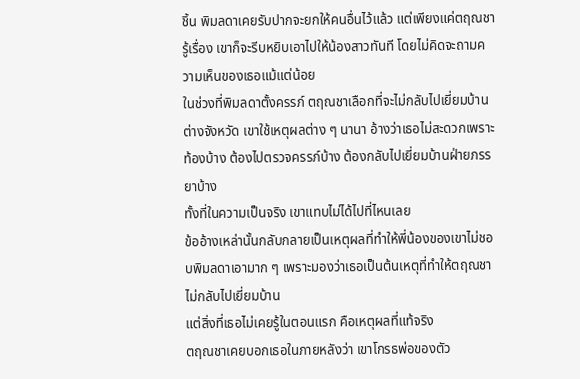ชิ้น พิมลดาเคยรับปากจะยกให้คนอื่นไว้แล้ว แต่เพียงแค่ตฤณชารู้เรื่อง เขาก็จะรีบหยิบเอาไปให้น้องสาวทันที โดยไม่คิดจะถามความเห็นของเธอแม้แต่น้อย
ในช่วงที่พิมลดาตั้งครรภ์ ตฤณชาเลือกที่จะไม่กลับไปเยี่ยมบ้านต่างจังหวัด เขาใช้เหตุผลต่าง ๆ นานา อ้างว่าเธอไม่สะดวกเพราะท้องบ้าง ต้องไปตรวจครรภ์บ้าง ต้องกลับไปเยี่ยมบ้านฝ่ายภรรยาบ้าง
ทั้งที่ในความเป็นจริง เขาแทบไม่ได้ไปที่ไหนเลย
ข้ออ้างเหล่านั้นกลับกลายเป็นเหตุผลที่ทำให้พี่น้องของเขาไม่ชอบพิมลดาเอามาก ๆ เพราะมองว่าเธอเป็นต้นเหตุที่ทำให้ตฤณชาไม่กลับไปเยี่ยมบ้าน
แต่สิ่งที่เธอไม่เคยรู้ในตอนแรก คือเหตุผลที่แท้จริง
ตฤณชาเคยบอกเธอในภายหลังว่า เขาโกรธพ่อของตัว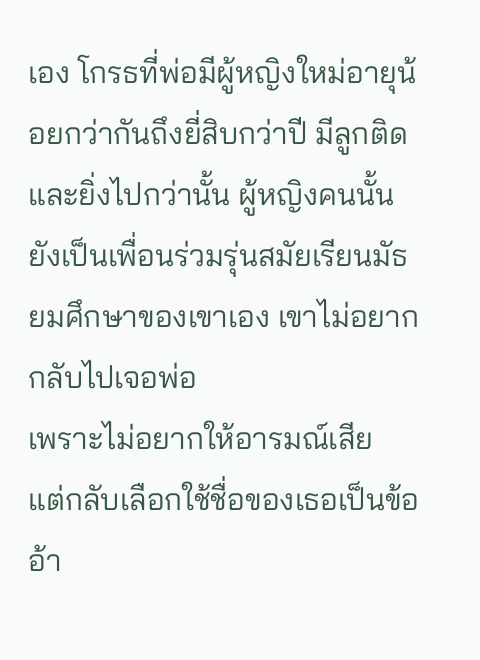เอง โกรธที่พ่อมีผู้หญิงใหม่อายุน้อยกว่ากันถึงยี่สิบกว่าปี มีลูกติด
และยิ่งไปกว่านั้น ผู้หญิงคนนั้นยังเป็นเพื่อนร่วมรุ่นสมัยเรียนมัธยมศึกษาของเขาเอง เขาไม่อยากกลับไปเจอพ่อ
เพราะไม่อยากให้อารมณ์เสีย
แต่กลับเลือกใช้ชื่อของเธอเป็นข้ออ้า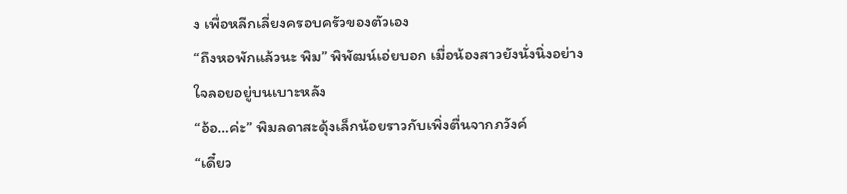ง เพื่อหลีกเลี่ยงครอบครัวของตัวเอง
“ถึงหอพักแล้วนะ พิม” พิพัฒน์เอ่ยบอก เมื่อน้องสาวยังนั่งนิ่งอย่างใจลอยอยู่บนเบาะหลัง
“อ้อ…ค่ะ” พิมลดาสะดุ้งเล็กน้อยราวกับเพิ่งตื่นจากภวังค์
“เดี๋ยว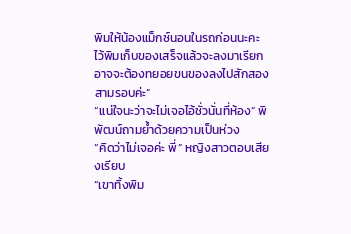พิมให้น้องแม็กซ์นอนในรถก่อนนะคะ ไว้พิมเก็บของเสร็จแล้วจะลงมาเรียก อาจจะต้องทยอยขนของลงไปสักสองสามรอบค่ะ”
“แน่ใจนะว่าจะไม่เจอไอ้ชั่วนั่นที่ห้อง” พิพัฒน์ถามย้ำด้วยความเป็นห่วง
“คิดว่าไม่เจอค่ะ พี่” หญิงสาวตอบเสียงเรียบ
“เขาทิ้งพิม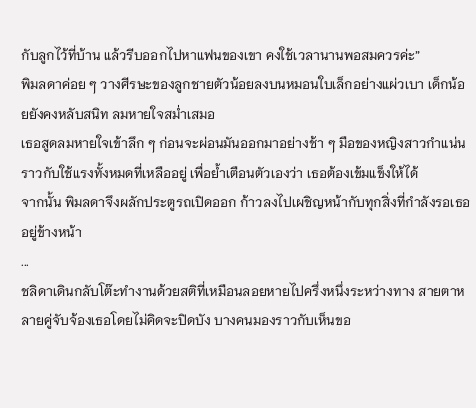กับลูกไว้ที่บ้าน แล้วรีบออกไปหาแฟนของเขา คงใช้เวลานานพอสมควรค่ะ”
พิมลดาค่อย ๆ วางศีรษะของลูกชายตัวน้อยลงบนหมอนใบเล็กอย่างแผ่วเบา เด็กน้อยยังคงหลับสนิท ลมหายใจสม่ำเสมอ
เธอสูดลมหายใจเข้าลึก ๆ ก่อนจะผ่อนมันออกมาอย่างช้า ๆ มือของหญิงสาวกำแน่น ราวกับใช้แรงทั้งหมดที่เหลืออยู่ เพื่อย้ำเตือนตัวเองว่า เธอต้องเข้มแข็งให้ได้
จากนั้น พิมลดาจึงผลักประตูรถเปิดออก ก้าวลงไปเผชิญหน้ากับทุกสิ่งที่กำลังรอเธออยู่ข้างหน้า
...
ชลิดาเดินกลับโต๊ะทำงานด้วยสติที่เหมือนลอยหายไปครึ่งหนึ่งระหว่างทาง สายตาหลายคู่จับจ้องเธอโดยไม่คิดจะปิดบัง บางคนมองราวกับเห็นขอ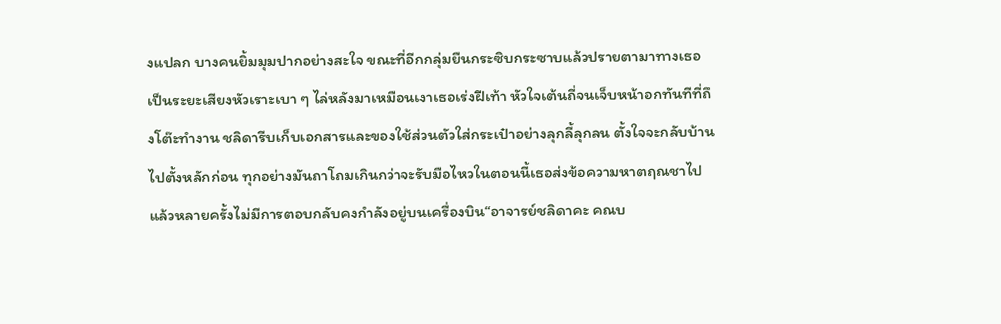งแปลก บางคนยิ้มมุมปากอย่างสะใจ ขณะที่อีกกลุ่มยืนกระซิบกระซาบแล้วปรายตามาทางเธอเป็นระยะเสียงหัวเราะเบา ๆ ไล่หลังมาเหมือนเงาเธอเร่งฝีเท้า หัวใจเต้นถี่จนเจ็บหน้าอกทันทีที่ถึงโต๊ะทำงาน ชลิดารีบเก็บเอกสารและของใช้ส่วนตัวใส่กระเป๋าอย่างลุกลี้ลุกลน ตั้งใจจะกลับบ้านไปตั้งหลักก่อน ทุกอย่างมันถาโถมเกินกว่าจะรับมือไหวในตอนนี้เธอส่งข้อความหาตฤณชาไปแล้วหลายครั้งไม่มีการตอบกลับคงกำลังอยู่บนเครื่องบิน“อาจารย์ชลิดาคะ คณบ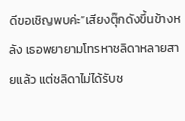ดีขอเชิญพบค่ะ”เสียงตุ๊กดังขึ้นข้างหลัง เธอพยายามโทรหาชลิดาหลายสายแล้ว แต่ชลิดาไม่ได้รับช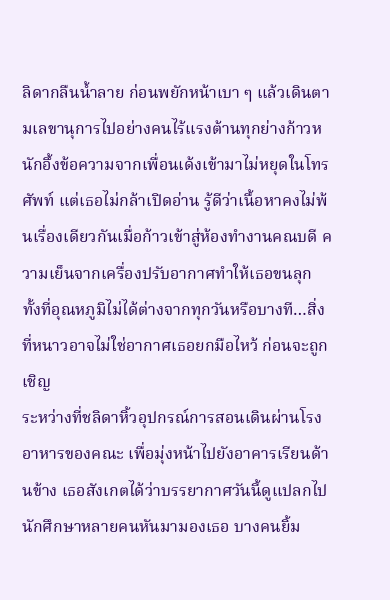ลิดากลืนน้ำลาย ก่อนพยักหน้าเบา ๆ แล้วเดินตามเลขานุการไปอย่างคนไร้แรงต้านทุกย่างก้าวหนักอึ้งข้อความจากเพื่อนเด้งเข้ามาไม่หยุดในโทรศัพท์ แต่เธอไม่กล้าเปิดอ่าน รู้ดีว่าเนื้อหาคงไม่พ้นเรื่องเดียวกันเมื่อก้าวเข้าสู่ห้องทำงานคณบดี ความเย็นจากเครื่องปรับอากาศทำให้เธอขนลุก ทั้งที่อุณหภูมิไม่ได้ต่างจากทุกวันหรือบางที…สิ่งที่หนาวอาจไม่ใช่อากาศเธอยกมือไหว้ ก่อนจะถูกเชิญ
ระหว่างที่ชลิดาหิ้วอุปกรณ์การสอนเดินผ่านโรงอาหารของคณะ เพื่อมุ่งหน้าไปยังอาคารเรียนด้านข้าง เธอสังเกตได้ว่าบรรยากาศวันนี้ดูแปลกไป นักศึกษาหลายคนหันมามองเธอ บางคนยิ้ม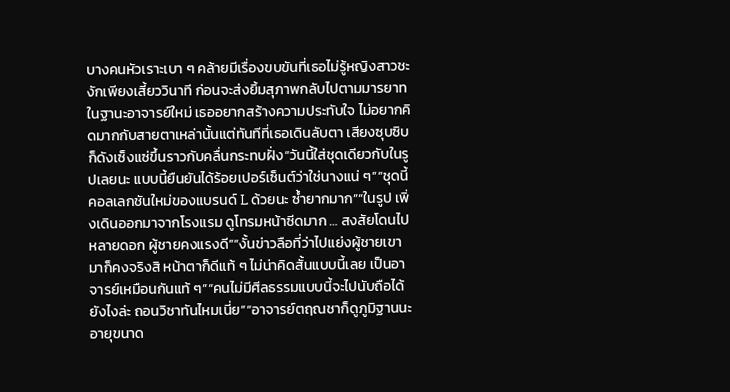บางคนหัวเราะเบา ๆ คล้ายมีเรื่องขบขันที่เธอไม่รู้หญิงสาวชะงักเพียงเสี้ยววินาที ก่อนจะส่งยิ้มสุภาพกลับไปตามมารยาท ในฐานะอาจารย์ใหม่ เธออยากสร้างความประทับใจ ไม่อยากคิดมากกับสายตาเหล่านั้นแต่ทันทีที่เธอเดินลับตา เสียงซุบซิบก็ดังเซ็งแซ่ขึ้นราวกับคลื่นกระทบฝั่ง“วันนี้ใส่ชุดเดียวกับในรูปเลยนะ แบบนี้ยืนยันได้ร้อยเปอร์เซ็นต์ว่าใช่นางแน่ ๆ”“ชุดนี้คอลเลกชันใหม่ของแบรนด์ L ด้วยนะ ซ้ำยากมาก”“ในรูป เพิ่งเดินออกมาจากโรงแรม ดูโทรมหน้าซีดมาก … สงสัยโดนไปหลายดอก ผู้ชายคงแรงดี”“งั้นข่าวลือที่ว่าไปแย่งผู้ชายเขามาก็คงจริงสิ หน้าตาก็ดีแท้ ๆ ไม่น่าคิดสั้นแบบนี้เลย เป็นอาจารย์เหมือนกันแท้ ๆ”“คนไม่มีศีลธรรมแบบนี้จะไปนับถือได้ยังไงล่ะ ถอนวิชาทันไหมเนี่ย”“อาจารย์ตฤณชาก็ดูภูมิฐานนะ อายุขนาด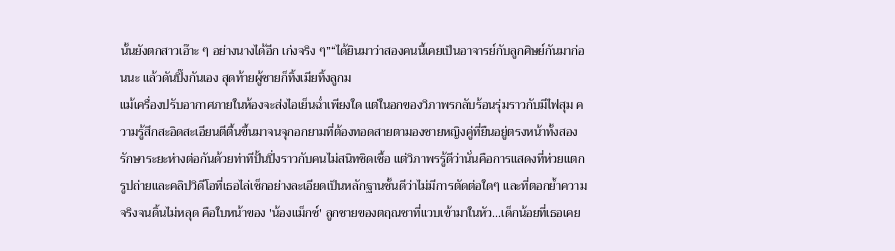นั้นยังตกสาวเอ๊าะ ๆ อย่างนางได้อีก เก่งจริง ๆ”“ได้ยินมาว่าสองคนนี้เคยเป็นอาจารย์กับลูกศิษย์กันมาก่อนนะ แล้วดันปิ๊งกันเอง สุดท้ายผู้ชายก็ทิ้งเมียทิ้งลูกม
แม้เครื่องปรับอากาศภายในห้องจะส่งไอเย็นฉ่ำเพียงใด แต่ในอกของวิภาพรกลับร้อนรุ่มราวกับมีไฟสุม ความรู้สึกสะอิดสะเอียนตีตื้นขึ้นมาจนจุกอกยามที่ต้องทอดสายตามองชายหญิงคู่ที่ยืนอยู่ตรงหน้าทั้งสองรักษาระยะห่างต่อกันด้วยท่าทีปั้นปึ่งราวกับคนไม่สนิทชิดเชื้อ แต่วิภาพรรู้ดีว่านั่นคือการแสดงที่ห่วยแตก รูปถ่ายและคลิปวิดีโอที่เธอไล่เช็กอย่างละเอียดเป็นหลักฐานชั้นดีว่าไม่มีการตัดต่อใดๆ และที่ตอกย้ำความจริงจนดิ้นไม่หลุด คือใบหน้าของ 'น้องแม็กซ์' ลูกชายของตฤณชาที่แวบเข้ามาในหัว...เด็กน้อยที่เธอเคย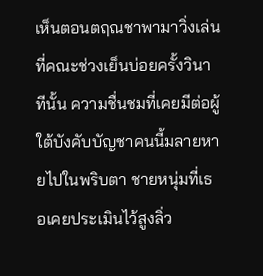เห็นตอนตฤณชาพามาวิ่งเล่นที่คณะช่วงเย็นบ่อยครั้งวินาทีนั้น ความชื่นชมที่เคยมีต่อผู้ใต้บังคับบัญชาคนนี้มลายหายไปในพริบตา ชายหนุ่มที่เธอเคยประเมินไว้สูงลิ่ว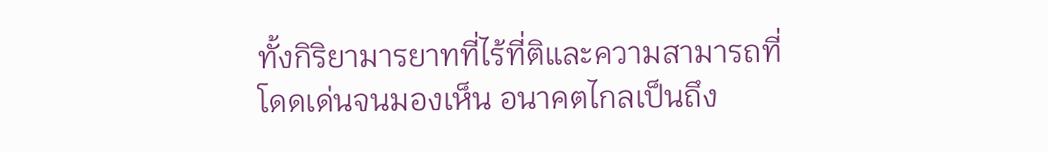ทั้งกิริยามารยาทที่ไร้ที่ติและความสามารถที่โดดเด่นจนมองเห็น อนาคตไกลเป็นถึง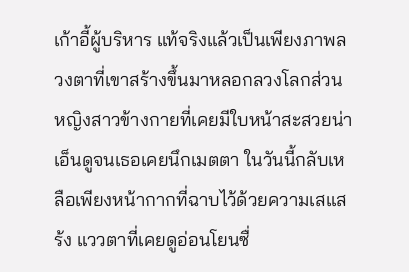เก้าอี้ผู้บริหาร แท้จริงแล้วเป็นเพียงภาพลวงตาที่เขาสร้างขึ้นมาหลอกลวงโลกส่วนหญิงสาวข้างกายที่เคยมีใบหน้าสะสวยน่าเอ็นดูจนเธอเคยนึกเมตตา ในวันนี้กลับเหลือเพียงหน้ากากที่ฉาบไว้ด้วยความเสแสร้ง แววตาที่เคยดูอ่อนโยนซื่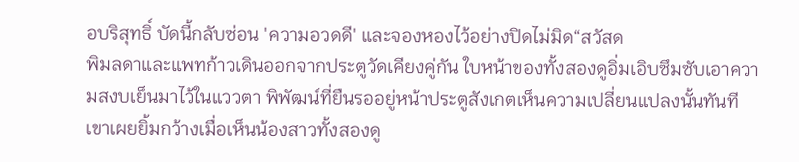อบริสุทธิ์ บัดนี้กลับซ่อน 'ความอวดดี' และจองหองไว้อย่างปิดไม่มิด“สวัสด
พิมลดาและแพทก้าวเดินออกจากประตูวัดเคียงคู่กัน ใบหน้าของทั้งสองดูอิ่มเอิบซึมซับเอาความสงบเย็นมาไว้ในแววตา พิพัฒน์ที่ยืนรออยู่หน้าประตูสังเกตเห็นความเปลี่ยนแปลงนั้นทันที เขาเผยยิ้มกว้างเมื่อเห็นน้องสาวทั้งสองดู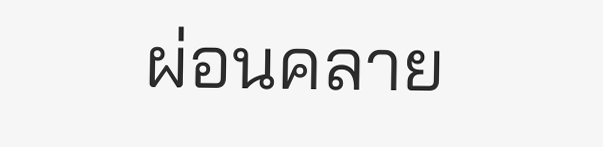ผ่อนคลาย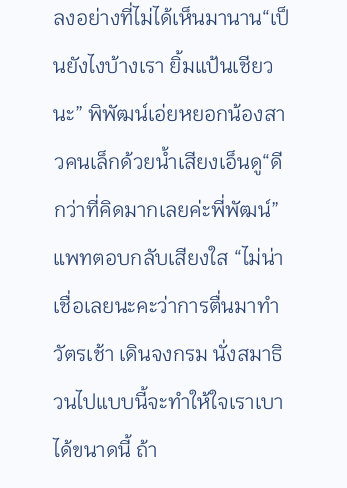ลงอย่างที่ไม่ได้เห็นมานาน“เป็นยังไงบ้างเรา ยิ้มแป้นเชียวนะ” พิพัฒน์เอ่ยหยอกน้องสาวคนเล็กด้วยน้ำเสียงเอ็นดู“ดีกว่าที่คิดมากเลยค่ะพี่พัฒน์” แพทตอบกลับเสียงใส “ไม่น่าเชื่อเลยนะคะว่าการตื่นมาทำวัตรเช้า เดินจงกรม นั่งสมาธิวนไปแบบนี้จะทำให้ใจเราเบาได้ขนาดนี้ ถ้า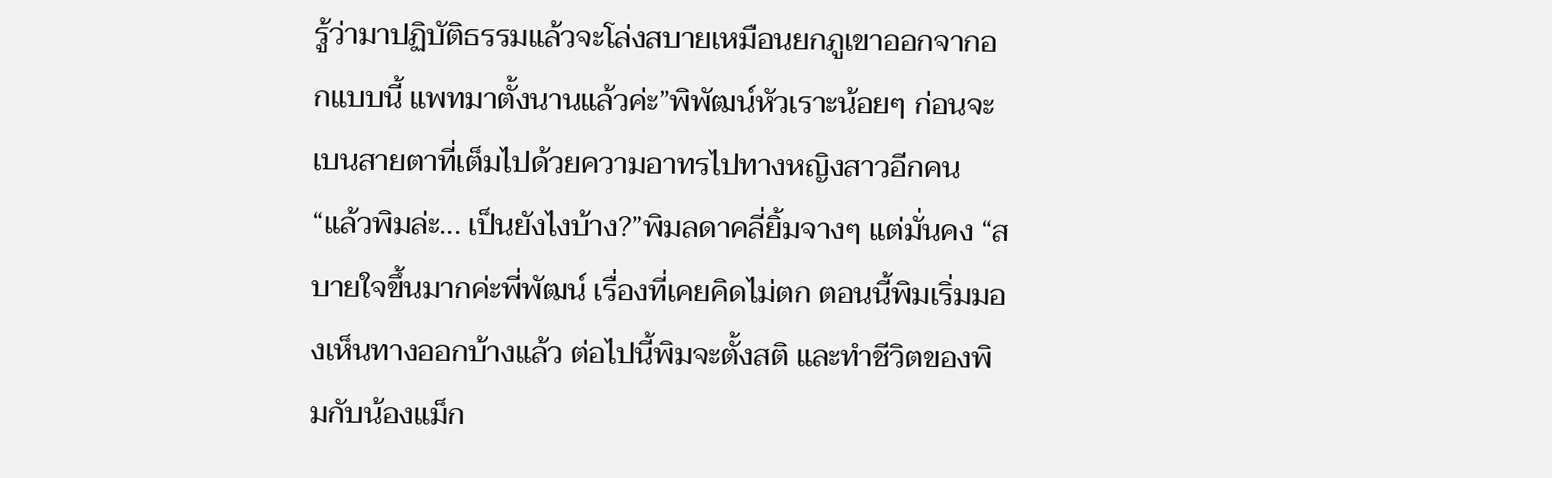รู้ว่ามาปฏิบัติธรรมแล้วจะโล่งสบายเหมือนยกภูเขาออกจากอกแบบนี้ แพทมาตั้งนานแล้วค่ะ”พิพัฒน์หัวเราะน้อยๆ ก่อนจะเบนสายตาที่เต็มไปด้วยความอาทรไปทางหญิงสาวอีกคน “แล้วพิมล่ะ... เป็นยังไงบ้าง?”พิมลดาคลี่ยิ้มจางๆ แต่มั่นคง “สบายใจขึ้นมากค่ะพี่พัฒน์ เรื่องที่เคยคิดไม่ตก ตอนนี้พิมเริ่มมองเห็นทางออกบ้างแล้ว ต่อไปนี้พิมจะตั้งสติ และทำชีวิตของพิมกับน้องแม็ก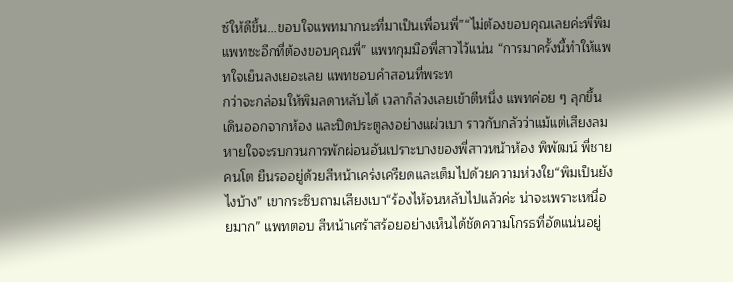ซ์ให้ดีขึ้น...ขอบใจแพทมากนะที่มาเป็นเพื่อนพี่”“ไม่ต้องขอบคุณเลยค่ะพี่พิม แพทซะอีกที่ต้องขอบคุณพี่” แพทกุมมือพี่สาวไว้แน่น “การมาครั้งนี้ทำให้แพทใจเย็นลงเยอะเลย แพทชอบคำสอนที่พระท
กว่าจะกล่อมให้พิมลดาหลับได้ เวลาก็ล่วงเลยเข้าตีหนึ่ง แพทค่อย ๆ ลุกขึ้น เดินออกจากห้อง และปิดประตูลงอย่างแผ่วเบา ราวกับกลัวว่าแม้แต่เสียงลมหายใจจะรบกวนการพักผ่อนอันเปราะบางของพี่สาวหน้าห้อง พิพัฒน์ พี่ชายคนโต ยืนรออยู่ด้วยสีหน้าเคร่งเครียดและเต็มไปด้วยความห่วงใย“พิมเป็นยังไงบ้าง” เขากระซิบถามเสียงเบา“ร้องไห้จนหลับไปแล้วค่ะ น่าจะเพราะเหนื่อยมาก” แพทตอบ สีหน้าเศร้าสร้อยอย่างเห็นได้ชัดความโกรธที่อัดแน่นอยู่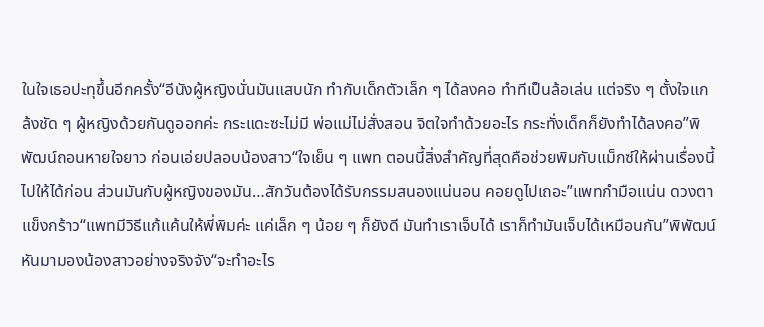ในใจเธอปะทุขึ้นอีกครั้ง“อีนังผู้หญิงนั่นมันแสบนัก ทำกับเด็กตัวเล็ก ๆ ได้ลงคอ ทำทีเป็นล้อเล่น แต่จริง ๆ ตั้งใจแกล้งชัด ๆ ผู้หญิงด้วยกันดูออกค่ะ กระแดะซะไม่มี พ่อแม่ไม่สั่งสอน จิตใจทำด้วยอะไร กระทั่งเด็กก็ยังทำได้ลงคอ”พิพัฒน์ถอนหายใจยาว ก่อนเอ่ยปลอบน้องสาว“ใจเย็น ๆ แพท ตอนนี้สิ่งสำคัญที่สุดคือช่วยพิมกับแม็กซ์ให้ผ่านเรื่องนี้ไปให้ได้ก่อน ส่วนมันกับผู้หญิงของมัน…สักวันต้องได้รับกรรมสนองแน่นอน คอยดูไปเถอะ”แพทกำมือแน่น ดวงตาแข็งกร้าว“แพทมีวิธีแก้แค้นให้พี่พิมค่ะ แค่เล็ก ๆ น้อย ๆ ก็ยังดี มันทำเราเจ็บได้ เราก็ทำมันเจ็บได้เหมือนกัน”พิพัฒน์หันมามองน้องสาวอย่างจริงจัง“จะทำอะไร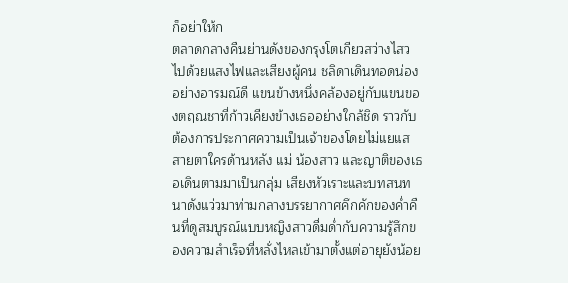ก็อย่าให้ก
ตลาดกลางคืนย่านดังของกรุงโตเกียวสว่างไสวไปด้วยแสงไฟและเสียงผู้คน ชลิดาเดินทอดน่องอย่างอารมณ์ดี แขนข้างหนึ่งคล้องอยู่กับแขนของตฤณชาที่ก้าวเคียงข้างเธออย่างใกล้ชิด ราวกับต้องการประกาศความเป็นเจ้าของโดยไม่แยแสสายตาใครด้านหลัง แม่ น้องสาว และญาติของเธอเดินตามมาเป็นกลุ่ม เสียงหัวเราะและบทสนทนาดังแว่วมาท่ามกลางบรรยากาศคึกคักของค่ำคืนที่ดูสมบูรณ์แบบหญิงสาวดื่มด่ำกับความรู้สึกของความสำเร็จที่หลั่งไหลเข้ามาตั้งแต่อายุยังน้อย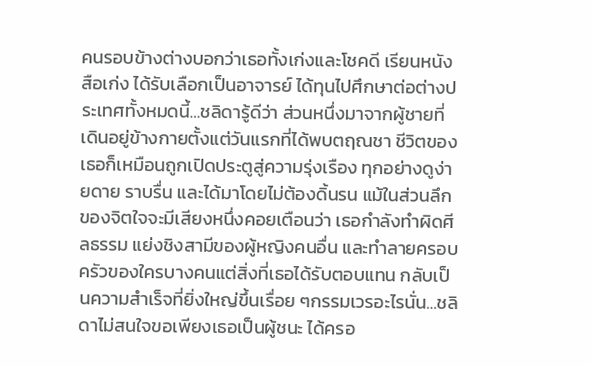คนรอบข้างต่างบอกว่าเธอทั้งเก่งและโชคดี เรียนหนังสือเก่ง ได้รับเลือกเป็นอาจารย์ ได้ทุนไปศึกษาต่อต่างประเทศทั้งหมดนี้…ชลิดารู้ดีว่า ส่วนหนึ่งมาจากผู้ชายที่เดินอยู่ข้างกายตั้งแต่วันแรกที่ได้พบตฤณชา ชีวิตของเธอก็เหมือนถูกเปิดประตูสู่ความรุ่งเรือง ทุกอย่างดูง่ายดาย ราบรื่น และได้มาโดยไม่ต้องดิ้นรน แม้ในส่วนลึกของจิตใจจะมีเสียงหนึ่งคอยเตือนว่า เธอกำลังทำผิดศีลธรรม แย่งชิงสามีของผู้หญิงคนอื่น และทำลายครอบครัวของใครบางคนแต่สิ่งที่เธอได้รับตอบแทน กลับเป็นความสำเร็จที่ยิ่งใหญ่ขึ้นเรื่อย ๆกรรมเวรอะไรนั่น…ชลิดาไม่สนใจขอเพียงเธอเป็นผู้ชนะ ได้ครอ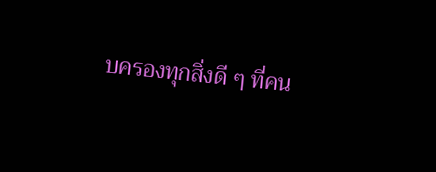บครองทุกสิ่งดี ๆ ที่คน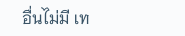อื่นไม่มี เท